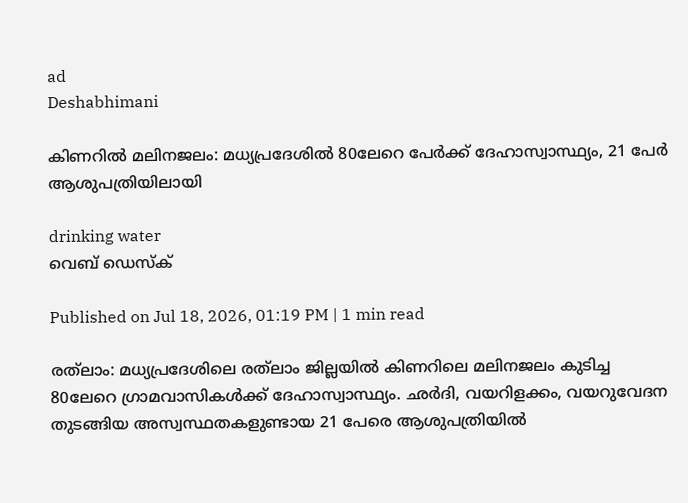ad
Deshabhimani

കിണറിൽ മലിനജലം: മധ്യപ്രദേശില്‍ 80ലേറെ പേർക്ക് ദേഹാസ്വാസ്ഥ്യം, 21 പേർ ആശുപത്രിയിലായി

drinking water
വെബ് ഡെസ്ക്

Published on Jul 18, 2026, 01:19 PM | 1 min read

രത്‌ലാം: മധ്യപ്രദേശിലെ രത്‌ലാം ജില്ലയിൽ കിണറിലെ മലിനജലം കുടിച്ച 80ലേറെ ഗ്രാമവാസികൾക്ക് ദേഹാസ്വാസ്ഥ്യം. ഛർദി, വയറിളക്കം, വയറുവേദന തുടങ്ങിയ അസ്വസ്ഥതകളുണ്ടായ 21 പേരെ ആശുപത്രിയിൽ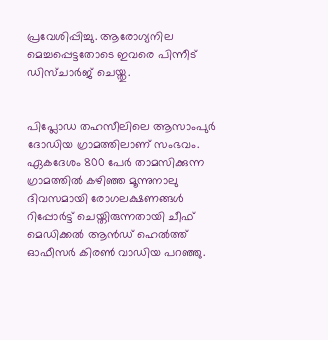പ്രവേശിപ്പിച്ചു. ആരോഗ്യനില മെച്ചപ്പെട്ടതോടെ ഇവരെ പിന്നീട് ഡിസ്ചാർജ് ചെയ്തു.


പിപ്ലോഡ തഹസീലിലെ ആസാംപുർ ദോഡിയ ഗ്രാമത്തിലാണ് സംഭവം. ഏകദേശം 800 പേർ താമസിക്കുന്ന ഗ്രാമത്തിൽ കഴിഞ്ഞ മൂന്നുനാലു ദിവസമായി രോഗലക്ഷണങ്ങൾ റിപ്പോർട്ട് ചെയ്തിരുന്നതായി ചീഫ് മെഡിക്കൽ ആൻഡ് ഹെൽത്ത് ഓഫീസർ കിരൺ വാഡിയ പറഞ്ഞു.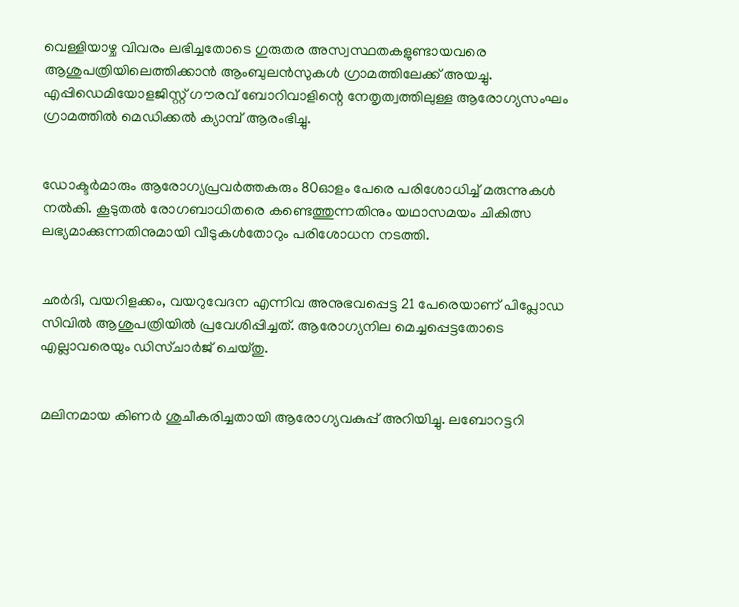വെള്ളിയാഴ്ച വിവരം ലഭിച്ചതോടെ ഗുരുതര അസ്വസ്ഥതകളുണ്ടായവരെ ആശുപത്രിയിലെത്തിക്കാൻ ആംബുലൻസുകൾ ഗ്രാമത്തിലേക്ക് അയച്ചു. എപ്പിഡെമിയോളജിസ്റ്റ് ഗൗരവ് ബോറിവാളിന്റെ നേതൃത്വത്തിലുള്ള ആരോഗ്യസംഘം ഗ്രാമത്തിൽ മെഡിക്കൽ ക്യാമ്പ് ആരംഭിച്ചു.


ഡോക്ടർമാരും ആരോഗ്യപ്രവർത്തകരും 80ഓളം പേരെ പരിശോധിച്ച് മരുന്നുകൾ നൽകി. കൂടുതൽ രോഗബാധിതരെ കണ്ടെത്തുന്നതിനും യഥാസമയം ചികിത്സ ലഭ്യമാക്കുന്നതിനുമായി വീടുകൾതോറും പരിശോധന നടത്തി.


ഛർദി, വയറിളക്കം, വയറുവേദന എന്നിവ അനുഭവപ്പെട്ട 21 പേരെയാണ് പിപ്ലോഡ സിവിൽ ആശുപത്രിയിൽ പ്രവേശിപ്പിച്ചത്. ആരോഗ്യനില മെച്ചപ്പെട്ടതോടെ എല്ലാവരെയും ഡിസ്ചാർജ് ചെയ്തു.


മലിനമായ കിണർ ശുചീകരിച്ചതായി ആരോഗ്യവകുപ്പ് അറിയിച്ചു. ലബോറട്ടറി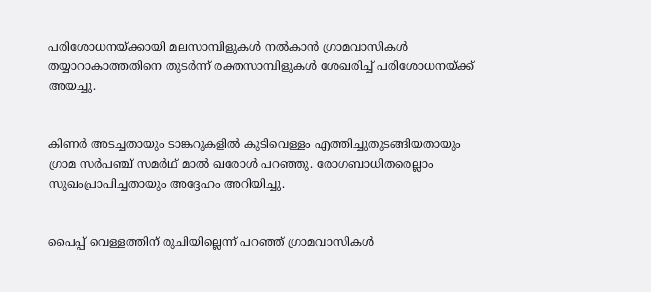പരിശോധനയ്ക്കായി മലസാമ്പിളുകൾ നൽകാൻ ഗ്രാമവാസികൾ തയ്യാറാകാത്തതിനെ തുടർന്ന് രക്തസാമ്പിളുകൾ ശേഖരിച്ച് പരിശോധനയ്ക്ക് അയച്ചു.


കിണർ അടച്ചതായും ടാങ്കറുകളിൽ കുടിവെള്ളം എത്തിച്ചുതുടങ്ങിയതായും ഗ്രാമ സർപഞ്ച് സമർഥ് മാൽ ഖരോൾ പറഞ്ഞു. രോഗബാധിതരെല്ലാം സുഖംപ്രാപിച്ചതായും അദ്ദേഹം അറിയിച്ചു.


പൈപ്പ് വെള്ളത്തിന് രുചിയില്ലെന്ന് പറഞ്ഞ് ഗ്രാമവാസികൾ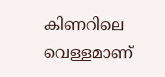കിണറിലെ വെള്ളമാണ്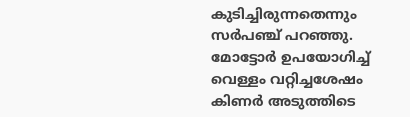കുടിച്ചിരുന്നതെന്നും സർപഞ്ച് പറഞ്ഞു. മോട്ടോർ ഉപയോഗിച്ച് വെള്ളം വറ്റിച്ചശേഷം കിണർ അടുത്തിടെ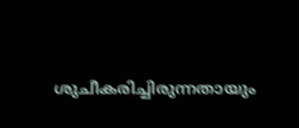ശുചീകരിച്ചിരുന്നതായും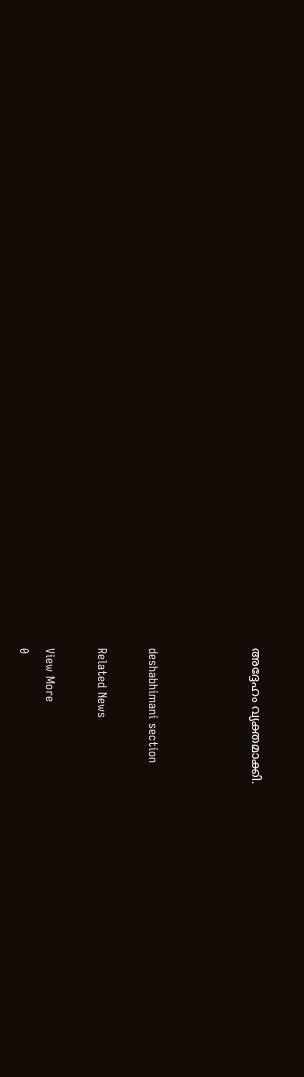അദ്ദേഹം വ്യക്തമാക്കി.



deshabhimani section

Related News

View More
0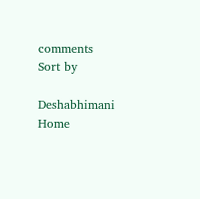comments
Sort by

Deshabhimani
Home